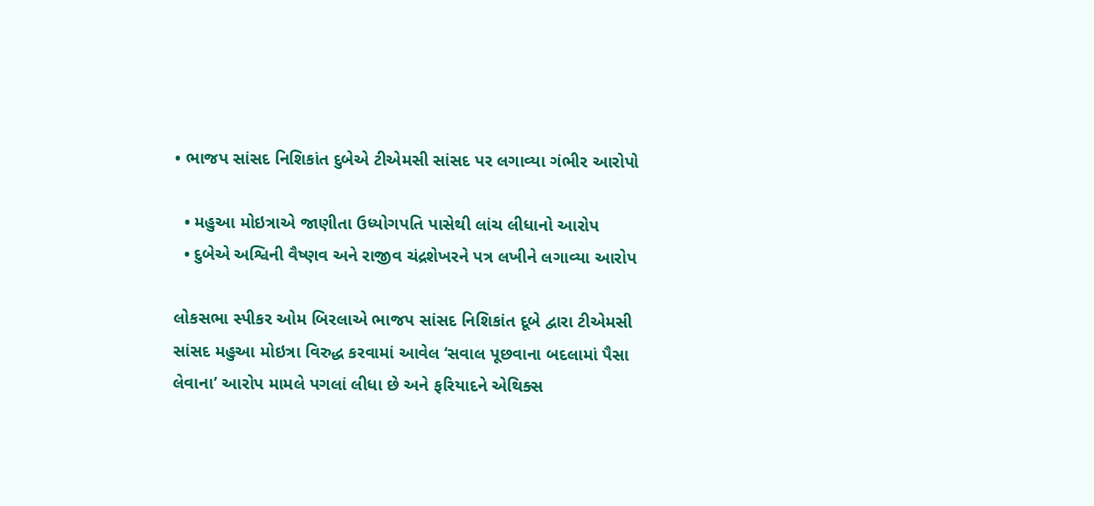• ભાજપ સાંસદ નિશિકાંત દુબેએ ટીએમસી સાંસદ પર લગાવ્યા ગંભીર આરોપો

  • મહુઆ મોઇત્રાએ જાણીતા ઉધ્યોગપતિ પાસેથી લાંચ લીધાનો આરોપ
  • દુબેએ અશ્વિની વૈષ્ણવ અને રાજીવ ચંદ્રશેખરને પત્ર લખીને લગાવ્યા આરોપ

લોકસભા સ્પીકર ઓમ બિરલાએ ભાજપ સાંસદ નિશિકાંત દૂબે દ્વારા ટીએમસી સાંસદ મહુઆ મોઇત્રા વિરુદ્ધ કરવામાં આવેલ ‘સવાલ પૂછવાના બદલામાં પૈસા લેવાના’ આરોપ મામલે પગલાં લીધા છે અને ફરિયાદને એથિક્સ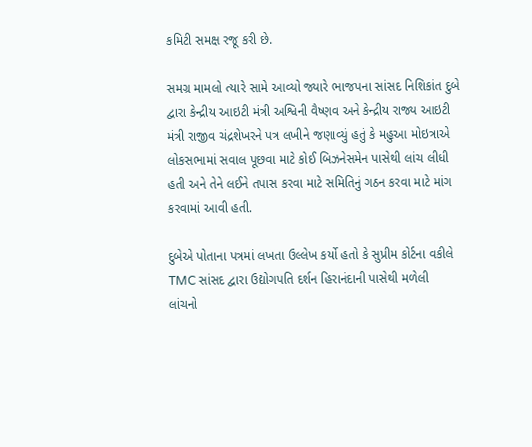કમિટી સમક્ષ રજૂ કરી છે.

સમગ્ર મામલો ત્યારે સામે આવ્યો જ્યારે ભાજપના સાંસદ નિશિકાંત દુબે દ્વારા કેન્દ્રીય આઇટી મંત્રી અશ્વિની વૈષ્ણવ અને કેન્દ્રીય રાજ્ય આઇટી મંત્રી રાજીવ ચંદ્રશેખરને પત્ર લખીને જણાવ્યું હતું કે મહુઆ મોઇત્રાએ લોકસભામાં સવાલ પૂછવા માટે કોઈ બિઝનેસમેન પાસેથી લાંચ લીધી હતી અને તેને લઈને તપાસ કરવા માટે સમિતિનું ગઠન કરવા માટે માંગ કરવામાં આવી હતી.

દુબેએ પોતાના પત્રમાં લખતા ઉલ્લેખ કર્યો હતો કે સુપ્રીમ કોર્ટના વકીલે TMC સાંસદ દ્વારા ઉદ્યોગપતિ દર્શન હિરાનંદાની પાસેથી મળેલી લાંચનો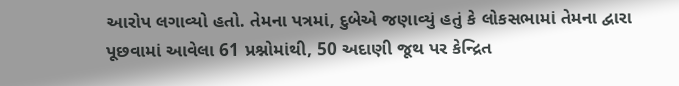આરોપ લગાવ્યો હતો. તેમના પત્રમાં, દુબેએ જણાવ્યું હતું કે લોકસભામાં તેમના દ્વારા પૂછવામાં આવેલા 61 પ્રશ્નોમાંથી, 50 અદાણી જૂથ પર કેન્દ્રિત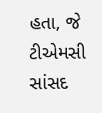હતા, જે ટીએમસી સાંસદ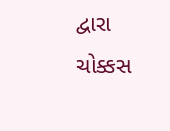દ્વારા ચોક્કસ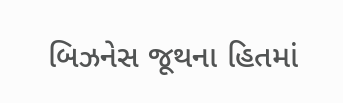બિઝનેસ જૂથના હિતમાં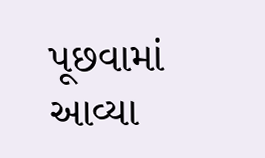પૂછવામાં આવ્યા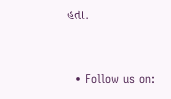હતા.


  • Follow us on: